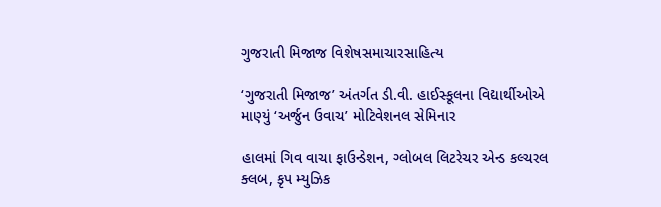ગુજરાતી મિજાજ વિશેષસમાચારસાહિત્ય

‘ગુજરાતી મિજાજ’ અંતર્ગત ડી.વી. હાઈસ્કૂલના વિદ્યાર્થીઓએ માણ્યું ‘અર્જુન ઉવાચ’ મોટિવેશનલ સેમિનાર

હાલમાં ગિવ વાચા ફાઉન્ડેશન, ગ્લોબલ લિટરેચર એન્ડ કલ્ચરલ ક્લબ, કૃપ મ્યુઝિક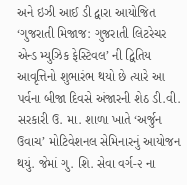અને ઇઝી આઈ ડી દ્વારા આયોજિત ‘ગુજરાતી મિજાજ: ગુજરાતી લિટરેચર એન્ડ મ્યુઝિક ફેસ્ટિવલ’ ની દ્વિતિય આવૃત્તિનો શુભારંભ થયો છે ત્યારે આ પર્વના બીજા દિવસે અંજારની શેઠ ડી.વી. સરકારી ઉ. મા. શાળા ખાતે ‘અર્જુન ઉવાચ’ મોટિવેશનલ સેમિનારનું આયોજન થયું. જેમાં ગુ. શિ. સેવા વર્ગ-૨ ના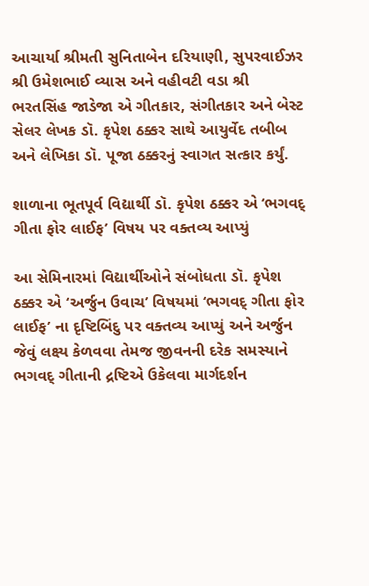આચાર્યા શ્રીમતી સુનિતાબેન દરિયાણી, સુપરવાઈઝર શ્રી ઉમેશભાઈ વ્યાસ અને વહીવટી વડા શ્રી ભરતસિંહ જાડેજા એ ગીતકાર, સંગીતકાર અને બેસ્ટ સેલર લેખક ડૉ. કૃપેશ ઠક્કર સાથે આયુર્વેદ તબીબ અને લેખિકા ડૉ. પૂજા ઠક્કરનું સ્વાગત સત્કાર કર્યું.

શાળાના ભૂતપૂર્વ વિદ્યાર્થી ડૉ. કૃપેશ ઠક્કર એ ‘ભગવદ્ ગીતા ફોર લાઈફ’ વિષય પર વક્તવ્ય આપ્યું

આ સેમિનારમાં વિદ્યાર્થીઓને સંબોધતા ડૉ. કૃપેશ ઠક્કર એ ‘અર્જુન ઉવાચ’ વિષયમાં ‘ભગવદ્ ગીતા ફોર લાઈફ’ ના દૃષ્ટિબિંદુ પર વક્તવ્ય આપ્યું અને અર્જુન જેવું લક્ષ્ય કેળવવા તેમજ જીવનની દરેક સમસ્યાને ભગવદ્ ગીતાની દ્રષ્ટિએ ઉકેલવા માર્ગદર્શન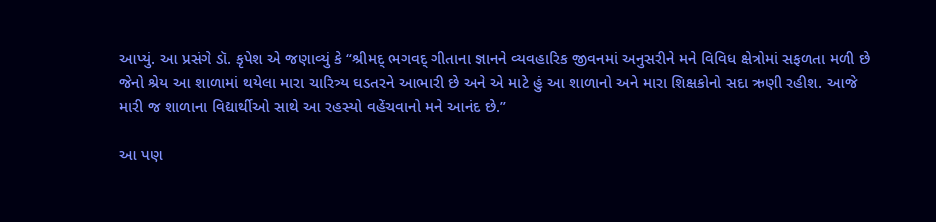આપ્યું. આ પ્રસંગે ડૉ. કૃપેશ એ જણાવ્યું કે “શ્રીમદ્ ભગવદ્ ગીતાના જ્ઞાનને વ્યવહારિક જીવનમાં અનુસરીને મને વિવિધ ક્ષેત્રોમાં સફળતા મળી છે જેનો શ્રેય આ શાળામાં થયેલા મારા ચારિત્ર્ય ઘડતરને આભારી છે અને એ માટે હું આ શાળાનો અને મારા શિક્ષકોનો સદા ઋણી રહીશ. આજે મારી જ શાળાના વિદ્યાર્થીઓ સાથે આ રહસ્યો વહેંચવાનો મને આનંદ છે.”

આ પણ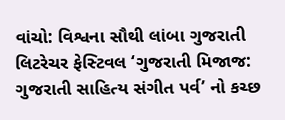વાંચો: વિશ્વના સૌથી લાંબા ગુજરાતી લિટરેચર ફેસ્ટિવલ ‘ગુજરાતી મિજાજ: ગુજરાતી સાહિત્ય સંગીત પર્વ’ નો કચ્છ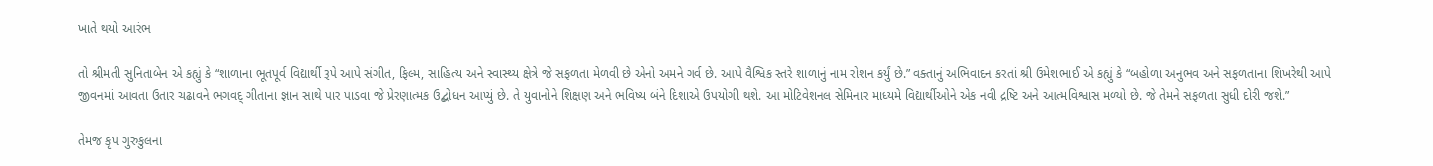ખાતે થયો આરંભ

તો શ્રીમતી સુનિતાબેન એ કહ્યું કે “શાળાના ભૂતપૂર્વ વિદ્યાર્થી રૂપે આપે સંગીત, ફિલ્મ, સાહિત્ય અને સ્વાસ્થ્ય ક્ષેત્રે જે સફળતા મેળવી છે એનો અમને ગર્વ છે. આપે વૈશ્વિક સ્તરે શાળાનું નામ રોશન કર્યું છે.” વક્તાનું અભિવાદન કરતાં શ્રી ઉમેશભાઈ એ કહ્યું કે “બહોળા અનુભવ અને સફળતાના શિખરેથી આપે જીવનમાં આવતા ઉતાર ચઢાવને ભગવદ્ ગીતાના જ્ઞાન સાથે પાર પાડવા જે પ્રેરણાત્મક ઉદ્બોધન આપ્યું છે. તે યુવાનોને શિક્ષણ અને ભવિષ્ય બંને દિશાએ ઉપયોગી થશે. આ મોટિવેશનલ સેમિનાર માધ્યમે વિદ્યાર્થીઓને એક નવી દ્રષ્ટિ અને આત્મવિશ્વાસ મળ્યો છે. જે તેમને સફળતા સુધી દોરી જશે.”

તેમજ કૃપ ગુરુકુલના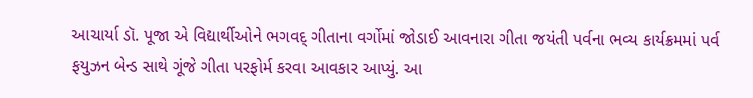આચાર્યા ડૉ. પૂજા એ વિદ્યાર્થીઓને ભગવદ્ ગીતાના વર્ગોમાં જોડાઈ આવનારા ગીતા જયંતી પર્વના ભવ્ય કાર્યક્રમમાં પર્વ ફયુઝન બેન્ડ સાથે ગૂંજે ગીતા પરફોર્મ કરવા આવકાર આપ્યું. આ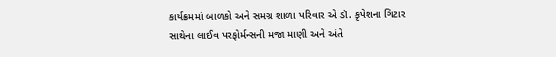કાર્યક્રમમાં બાળકો અને સમગ્ર શાળા પરિવાર એ ડૉ. કૃપેશના ગિટાર સાથેના લાઈવ પરફોર્મન્સની મજા માણી અને અંતે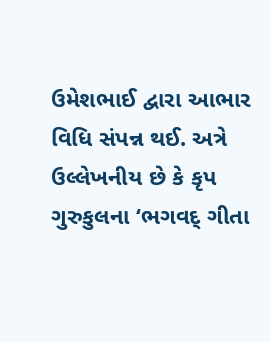ઉમેશભાઈ દ્વારા આભાર વિધિ સંપન્ન થઈ. અત્રે ઉલ્લેખનીય છે કે કૃપ ગુરુકુલના ‘ભગવદ્ ગીતા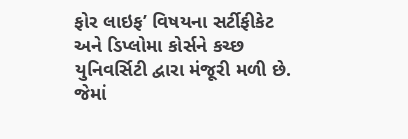ફોર લાઇફ’ વિષયના સર્ટીફીકેટ અને ડિપ્લોમા કોર્સને કચ્છ યુનિવર્સિટી દ્વારા મંજૂરી મળી છે. જેમાં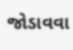જોડાવવા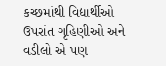કચ્છમાંથી વિદ્યાર્થીઓ ઉપરાંત ગૃહિણીઓ અને વડીલો એ પણ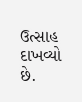ઉત્સાહ દાખવ્યો છે.